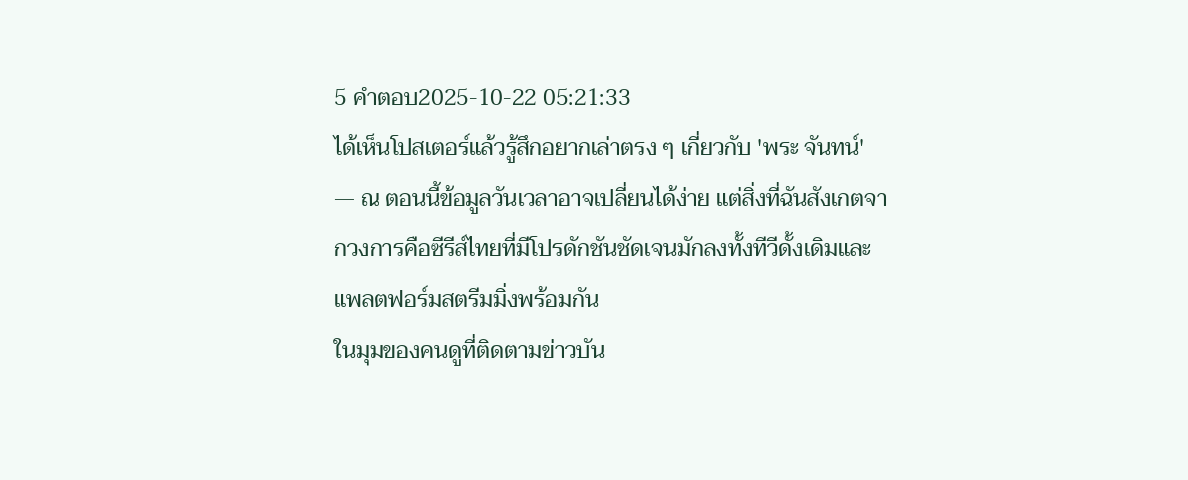5 คำตอบ2025-10-22 05:21:33
ได้เห็นโปสเตอร์แล้วรู้สึกอยากเล่าตรง ๆ เกี่ยวกับ 'พระ จันทน์' — ณ ตอนนี้ข้อมูลวันเวลาอาจเปลี่ยนได้ง่าย แต่สิ่งที่ฉันสังเกตจากวงการคือซีรีส์ไทยที่มีโปรดักชันชัดเจนมักลงทั้งทีวีดั้งเดิมและแพลตฟอร์มสตรีมมิ่งพร้อมกัน
ในมุมของคนดูที่ติดตามข่าวบัน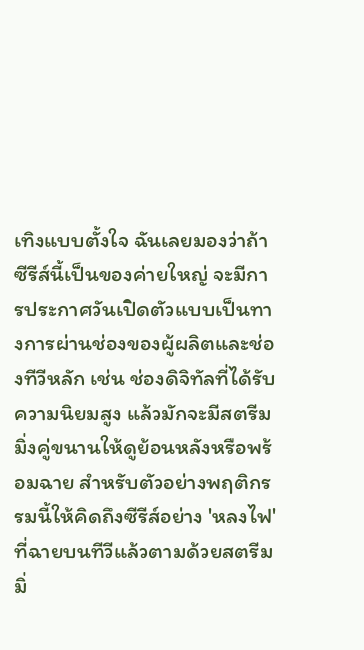เทิงแบบตั้งใจ ฉันเลยมองว่าถ้าซีรีส์นี้เป็นของค่ายใหญ่ จะมีการประกาศวันเปิดตัวแบบเป็นทางการผ่านช่องของผู้ผลิตและช่องทีวีหลัก เช่น ช่องดิจิทัลที่ได้รับความนิยมสูง แล้วมักจะมีสตรีมมิ่งคู่ขนานให้ดูย้อนหลังหรือพร้อมฉาย สำหรับตัวอย่างพฤติกรรมนี้ให้คิดถึงซีรีส์อย่าง 'หลงไฟ' ที่ฉายบนทีวีแล้วตามด้วยสตรีมมิ่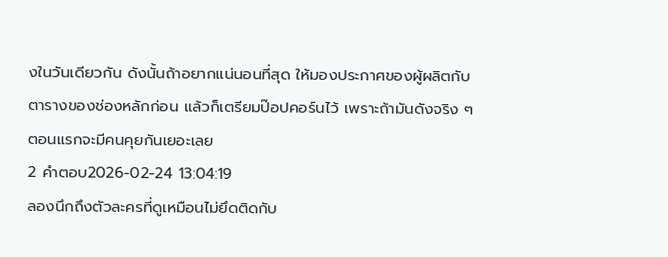งในวันเดียวกัน ดังนั้นถ้าอยากแน่นอนที่สุด ให้มองประกาศของผู้ผลิตกับตารางของช่องหลักก่อน แล้วก็เตรียมป๊อปคอร์นไว้ เพราะถ้ามันดังจริง ๆ ตอนแรกจะมีคนคุยกันเยอะเลย
2 คำตอบ2026-02-24 13:04:19
ลองนึกถึงตัวละครที่ดูเหมือนไม่ยึดติดกับ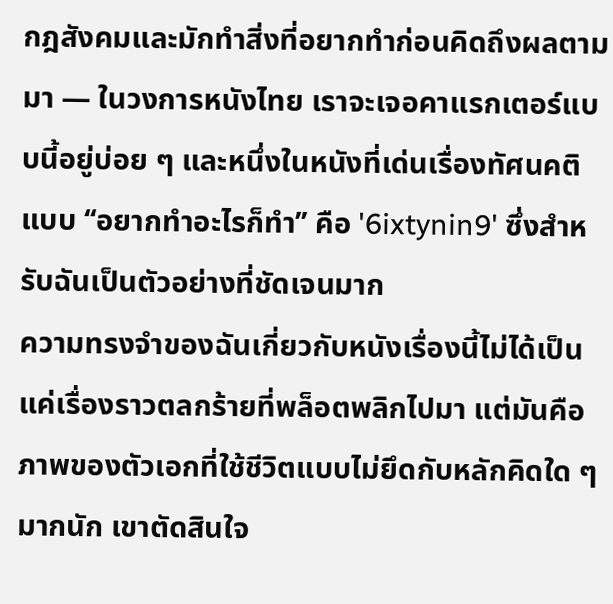กฎสังคมและมักทำสิ่งที่อยากทำก่อนคิดถึงผลตามมา — ในวงการหนังไทย เราจะเจอคาแรกเตอร์แบบนี้อยู่บ่อย ๆ และหนึ่งในหนังที่เด่นเรื่องทัศนคติแบบ ‘‘อยากทำอะไรก็ทำ’’ คือ '6ixtynin9' ซึ่งสำหรับฉันเป็นตัวอย่างที่ชัดเจนมาก
ความทรงจำของฉันเกี่ยวกับหนังเรื่องนี้ไม่ได้เป็นแค่เรื่องราวตลกร้ายที่พล็อตพลิกไปมา แต่มันคือภาพของตัวเอกที่ใช้ชีวิตแบบไม่ยึดกับหลักคิดใด ๆ มากนัก เขาตัดสินใจ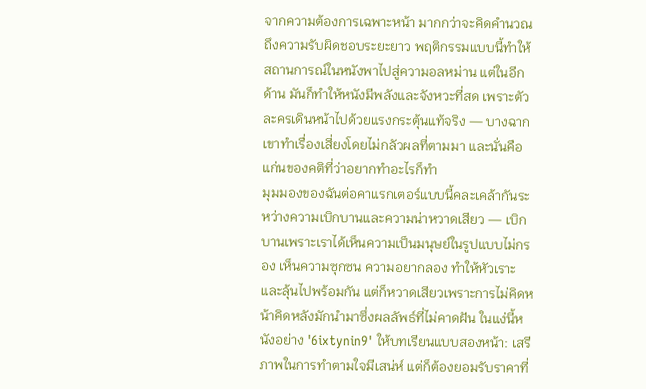จากความต้องการเฉพาะหน้า มากกว่าจะคิดคำนวณถึงความรับผิดชอบระยะยาว พฤติกรรมแบบนี้ทำให้สถานการณ์ในหนังพาไปสู่ความอลหม่าน แต่ในอีกด้าน มันก็ทำให้หนังมีพลังและจังหวะที่สด เพราะตัวละครเดินหน้าไปด้วยแรงกระตุ้นแท้จริง — บางฉากเขาทำเรื่องเสี่ยงโดยไม่กลัวผลที่ตามมา และนั่นคือแก่นของคติที่ว่าอยากทำอะไรก็ทำ
มุมมองของฉันต่อคาแรกเตอร์แบบนี้คละเคล้ากันระหว่างความเบิกบานและความน่าหวาดเสียว — เบิกบานเพราะเราได้เห็นความเป็นมนุษย์ในรูปแบบไม่กรอง เห็นความซุกซน ความอยากลอง ทำให้หัวเราะและลุ้นไปพร้อมกัน แต่ก็หวาดเสียวเพราะการไม่คิดหน้าคิดหลังมักนำมาซึ่งผลลัพธ์ที่ไม่คาดฝัน ในแง่นี้หนังอย่าง '6ixtynin9' ให้บทเรียนแบบสองหน้า: เสรีภาพในการทำตามใจมีเสน่ห์ แต่ก็ต้องยอมรับราคาที่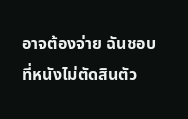อาจต้องจ่าย ฉันชอบที่หนังไม่ตัดสินตัว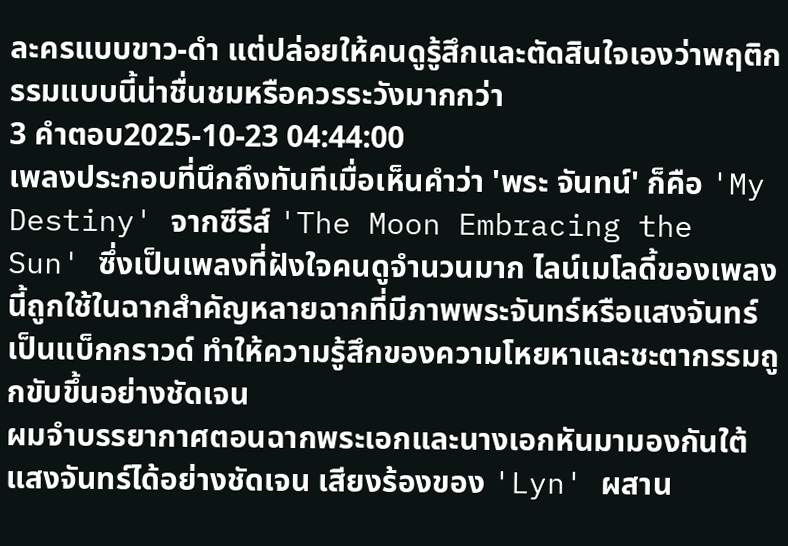ละครแบบขาว-ดำ แต่ปล่อยให้คนดูรู้สึกและตัดสินใจเองว่าพฤติกรรมแบบนี้น่าชื่นชมหรือควรระวังมากกว่า
3 คำตอบ2025-10-23 04:44:00
เพลงประกอบที่นึกถึงทันทีเมื่อเห็นคำว่า 'พระ จันทน์' ก็คือ 'My Destiny' จากซีรีส์ 'The Moon Embracing the Sun' ซึ่งเป็นเพลงที่ฝังใจคนดูจำนวนมาก ไลน์เมโลดี้ของเพลงนี้ถูกใช้ในฉากสำคัญหลายฉากที่มีภาพพระจันทร์หรือแสงจันทร์เป็นแบ็กกราวด์ ทำให้ความรู้สึกของความโหยหาและชะตากรรมถูกขับขึ้นอย่างชัดเจน
ผมจำบรรยากาศตอนฉากพระเอกและนางเอกหันมามองกันใต้แสงจันทร์ได้อย่างชัดเจน เสียงร้องของ 'Lyn' ผสาน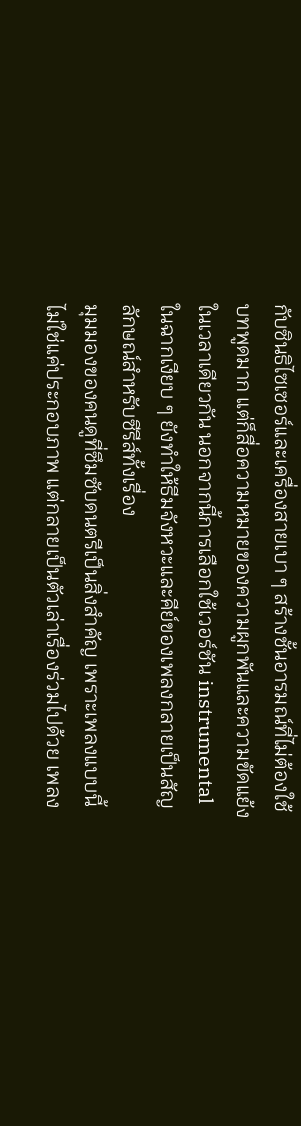กับซินธิไซเซอร์และเครื่องสายเบา ๆ สร้างชั้นอารมณ์ที่ไม่ต้องใช้บทพูดมาก แต่ก็สื่อความหมายของความผูกพันและความขัดแย้งในเวลาเดียวกัน นอกจากนี้การเลือกใช้เวอร์ชัน instrumental ในฉากเงียบ ๆ ยังทำให้ธีมจังหวะและคีย์ของเพลงกลายเป็นสัญลักษณ์สำหรับซีรีส์ทั้งเรื่อง
มุมมองของคนดูที่ซึมซับดนตรีเป็นสิ่งสำคัญ เพราะเพลงแบบนี้ไม่ใช่แค่ประกอบภาพ แต่กลายเป็นตัวเล่าเรื่องร่วมไปด้วย เพลง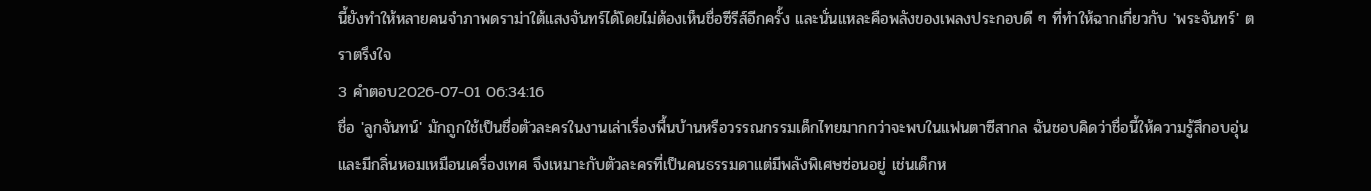นี้ยังทำให้หลายคนจำภาพดราม่าใต้แสงจันทร์ได้โดยไม่ต้องเห็นชื่อซีรีส์อีกครั้ง และนั่นแหละคือพลังของเพลงประกอบดี ๆ ที่ทำให้ฉากเกี่ยวกับ 'พระจันทร์' ตราตรึงใจ
3 คำตอบ2026-07-01 06:34:16
ชื่อ 'ลูกจันทน์' มักถูกใช้เป็นชื่อตัวละครในงานเล่าเรื่องพื้นบ้านหรือวรรณกรรมเด็กไทยมากกว่าจะพบในแฟนตาซีสากล ฉันชอบคิดว่าชื่อนี้ให้ความรู้สึกอบอุ่นและมีกลิ่นหอมเหมือนเครื่องเทศ จึงเหมาะกับตัวละครที่เป็นคนธรรมดาแต่มีพลังพิเศษซ่อนอยู่ เช่นเด็กห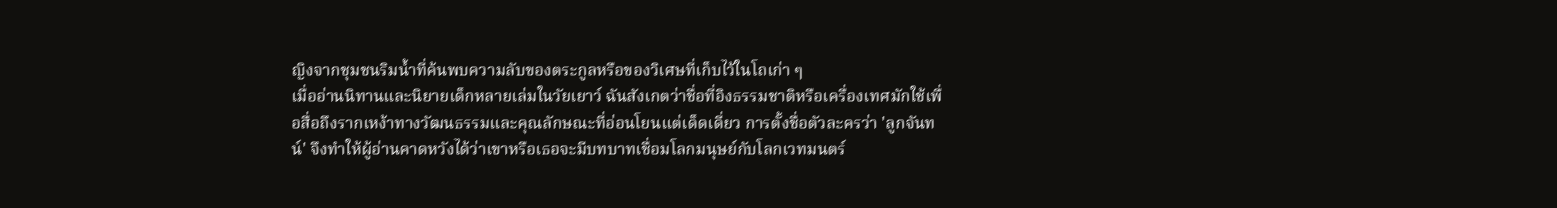ญิงจากชุมชนริมน้ำที่ค้นพบความลับของตระกูลหรือของวิเศษที่เก็บไว้ในโถเก่า ๆ
เมื่ออ่านนิทานและนิยายเด็กหลายเล่มในวัยเยาว์ ฉันสังเกตว่าชื่อที่อิงธรรมชาติหรือเครื่องเทศมักใช้เพื่อสื่อถึงรากเหง้าทางวัฒนธรรมและคุณลักษณะที่อ่อนโยนแต่เด็ดเดี่ยว การตั้งชื่อตัวละครว่า 'ลูกจันทน์' จึงทำให้ผู้อ่านคาดหวังได้ว่าเขาหรือเธอจะมีบทบาทเชื่อมโลกมนุษย์กับโลกเวทมนตร์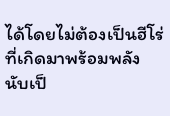ได้โดยไม่ต้องเป็นฮีโร่ที่เกิดมาพร้อมพลัง นับเป็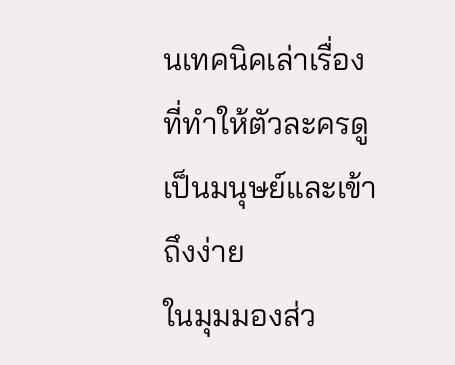นเทคนิคเล่าเรื่องที่ทำให้ตัวละครดูเป็นมนุษย์และเข้าถึงง่าย
ในมุมมองส่ว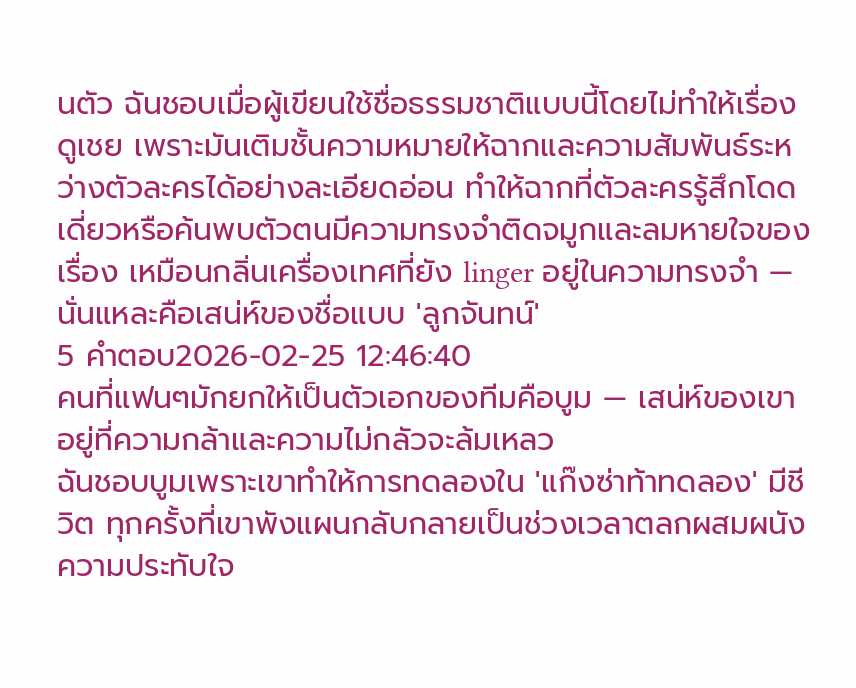นตัว ฉันชอบเมื่อผู้เขียนใช้ชื่อธรรมชาติแบบนี้โดยไม่ทำให้เรื่องดูเชย เพราะมันเติมชั้นความหมายให้ฉากและความสัมพันธ์ระหว่างตัวละครได้อย่างละเอียดอ่อน ทำให้ฉากที่ตัวละครรู้สึกโดดเดี่ยวหรือค้นพบตัวตนมีความทรงจำติดจมูกและลมหายใจของเรื่อง เหมือนกลิ่นเครื่องเทศที่ยัง linger อยู่ในความทรงจำ — นั่นแหละคือเสน่ห์ของชื่อแบบ 'ลูกจันทน์'
5 คำตอบ2026-02-25 12:46:40
คนที่แฟนๆมักยกให้เป็นตัวเอกของทีมคือบูม — เสน่ห์ของเขาอยู่ที่ความกล้าและความไม่กลัวจะล้มเหลว
ฉันชอบบูมเพราะเขาทำให้การทดลองใน 'แก๊งซ่าท้าทดลอง' มีชีวิต ทุกครั้งที่เขาพังแผนกลับกลายเป็นช่วงเวลาตลกผสมผนังความประทับใจ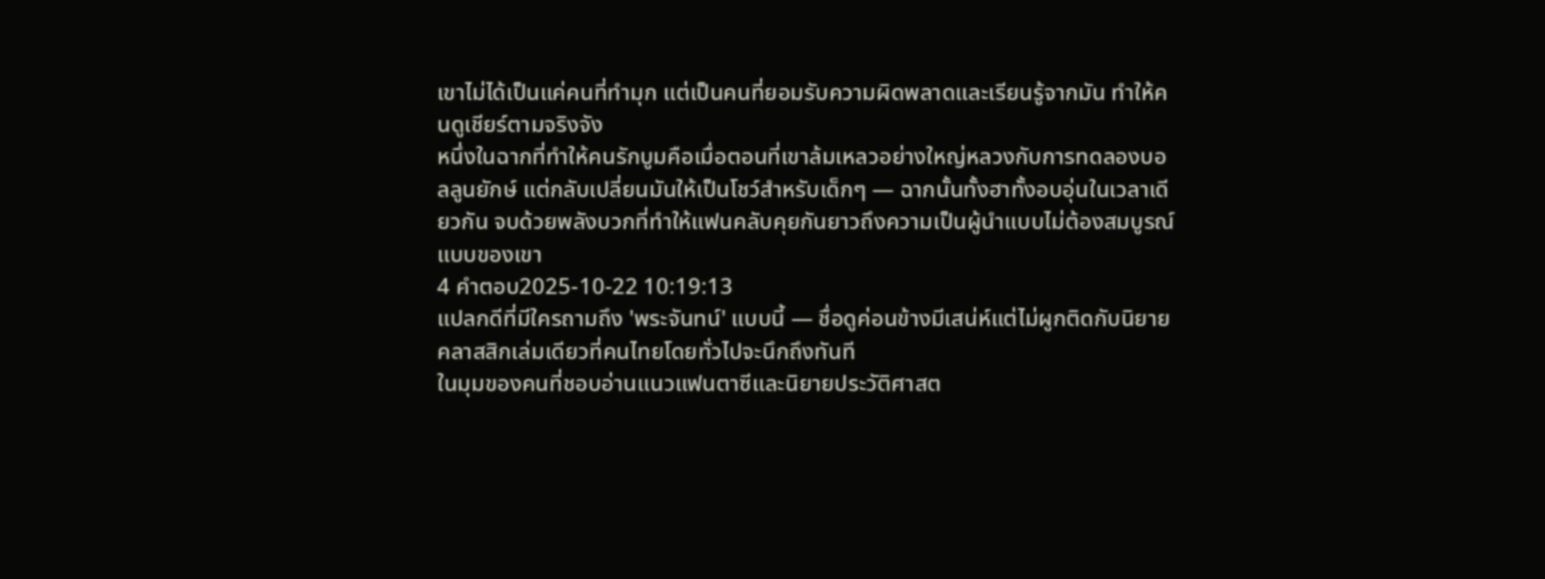เขาไม่ได้เป็นแค่คนที่ทำมุก แต่เป็นคนที่ยอมรับความผิดพลาดและเรียนรู้จากมัน ทำให้คนดูเชียร์ตามจริงจัง
หนึ่งในฉากที่ทำให้คนรักบูมคือเมื่อตอนที่เขาล้มเหลวอย่างใหญ่หลวงกับการทดลองบอลลูนยักษ์ แต่กลับเปลี่ยนมันให้เป็นโชว์สำหรับเด็กๆ — ฉากนั้นทั้งฮาทั้งอบอุ่นในเวลาเดียวกัน จบด้วยพลังบวกที่ทำให้แฟนคลับคุยกันยาวถึงความเป็นผู้นำแบบไม่ต้องสมบูรณ์แบบของเขา
4 คำตอบ2025-10-22 10:19:13
แปลกดีที่มีใครถามถึง 'พระจันทน์' แบบนี้ — ชื่อดูค่อนข้างมีเสน่ห์แต่ไม่ผูกติดกับนิยายคลาสสิกเล่มเดียวที่คนไทยโดยทั่วไปจะนึกถึงทันที
ในมุมของคนที่ชอบอ่านแนวแฟนตาซีและนิยายประวัติศาสต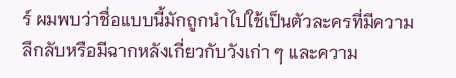ร์ ผมพบว่าชื่อแบบนี้มักถูกนำไปใช้เป็นตัวละครที่มีความลึกลับหรือมีฉากหลังเกี่ยวกับวังเก่า ๆ และความ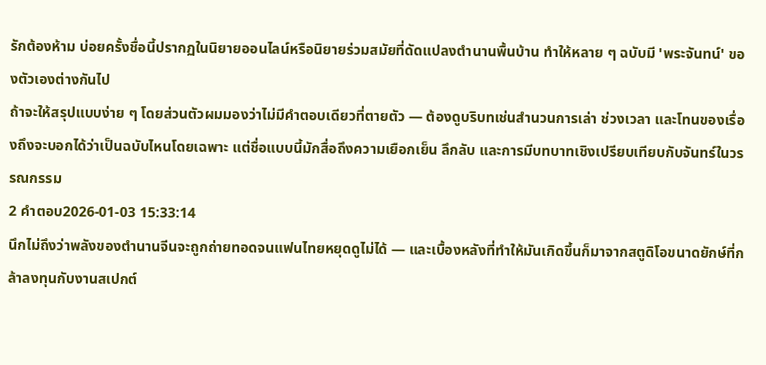รักต้องห้าม บ่อยครั้งชื่อนี้ปรากฏในนิยายออนไลน์หรือนิยายร่วมสมัยที่ดัดแปลงตำนานพื้นบ้าน ทำให้หลาย ๆ ฉบับมี 'พระจันทน์' ของตัวเองต่างกันไป
ถ้าจะให้สรุปแบบง่าย ๆ โดยส่วนตัวผมมองว่าไม่มีคำตอบเดียวที่ตายตัว — ต้องดูบริบทเช่นสำนวนการเล่า ช่วงเวลา และโทนของเรื่องถึงจะบอกได้ว่าเป็นฉบับไหนโดยเฉพาะ แต่ชื่อแบบนี้มักสื่อถึงความเยือกเย็น ลึกลับ และการมีบทบาทเชิงเปรียบเทียบกับจันทร์ในวรรณกรรม
2 คำตอบ2026-01-03 15:33:14
นึกไม่ถึงว่าพลังของตำนานจีนจะถูกถ่ายทอดจนแฟนไทยหยุดดูไม่ได้ — และเบื้องหลังที่ทำให้มันเกิดขึ้นก็มาจากสตูดิโอขนาดยักษ์ที่กล้าลงทุนกับงานสเปกต์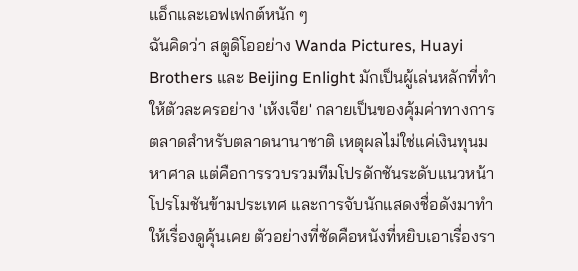แอ็กและเอฟเฟกต์หนัก ๆ
ฉันคิดว่า สตูดิโออย่าง Wanda Pictures, Huayi Brothers และ Beijing Enlight มักเป็นผู้เล่นหลักที่ทำให้ตัวละครอย่าง 'เห้งเจีย' กลายเป็นของคุ้มค่าทางการตลาดสำหรับตลาดนานาชาติ เหตุผลไม่ใช่แค่เงินทุนมหาศาล แต่คือการรวบรวมทีมโปรดักชันระดับแนวหน้า โปรโมชันข้ามประเทศ และการจับนักแสดงชื่อดังมาทำให้เรื่องดูคุ้นเคย ตัวอย่างที่ชัดคือหนังที่หยิบเอาเรื่องรา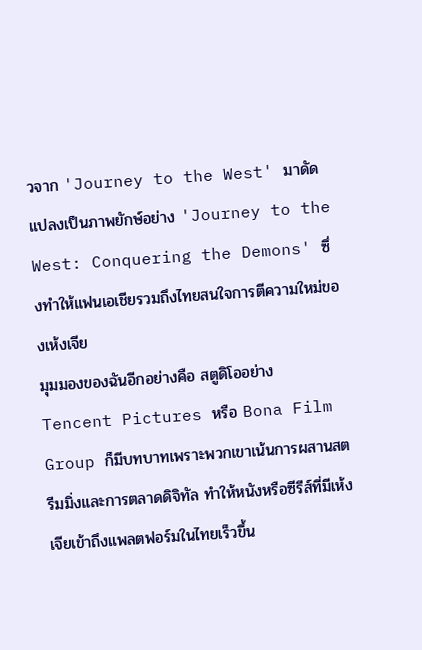วจาก 'Journey to the West' มาดัดแปลงเป็นภาพยักษ์อย่าง 'Journey to the West: Conquering the Demons' ซึ่งทำให้แฟนเอเชียรวมถึงไทยสนใจการตีความใหม่ของเห้งเจีย
มุมมองของฉันอีกอย่างคือ สตูดิโออย่าง Tencent Pictures หรือ Bona Film Group ก็มีบทบาทเพราะพวกเขาเน้นการผสานสตรีมมิ่งและการตลาดดิจิทัล ทำให้หนังหรือซีรีส์ที่มีเห้งเจียเข้าถึงแพลตฟอร์มในไทยเร็วขึ้น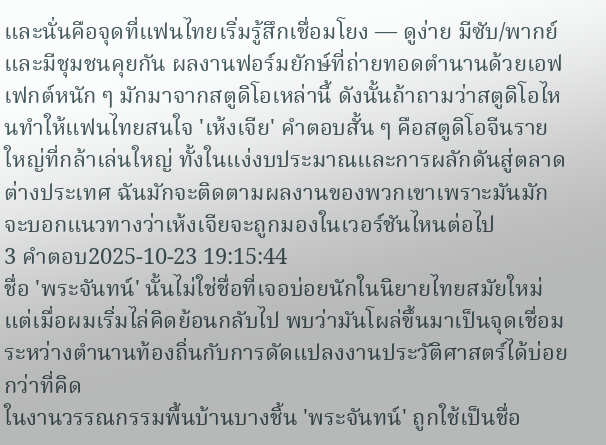และนั่นคือจุดที่แฟนไทยเริ่มรู้สึกเชื่อมโยง — ดูง่าย มีซับ/พากย์ และมีชุมชนคุยกัน ผลงานฟอร์มยักษ์ที่ถ่ายทอดตำนานด้วยเอฟเฟกต์หนัก ๆ มักมาจากสตูดิโอเหล่านี้ ดังนั้นถ้าถามว่าสตูดิโอไหนทำให้แฟนไทยสนใจ 'เห้งเจีย' คำตอบสั้น ๆ คือสตูดิโอจีนรายใหญ่ที่กล้าเล่นใหญ่ ทั้งในแง่งบประมาณและการผลักดันสู่ตลาดต่างประเทศ ฉันมักจะติดตามผลงานของพวกเขาเพราะมันมักจะบอกแนวทางว่าเห้งเจียจะถูกมองในเวอร์ชันไหนต่อไป
3 คำตอบ2025-10-23 19:15:44
ชื่อ 'พระจันทน์' นั้นไม่ใช่ชื่อที่เจอบ่อยนักในนิยายไทยสมัยใหม่ แต่เมื่อผมเริ่มไล่คิดย้อนกลับไป พบว่ามันโผล่ขึ้นมาเป็นจุดเชื่อมระหว่างตำนานท้องถิ่นกับการดัดแปลงงานประวัติศาสตร์ได้บ่อยกว่าที่คิด
ในงานวรรณกรรมพื้นบ้านบางชิ้น 'พระจันทน์' ถูกใช้เป็นชื่อ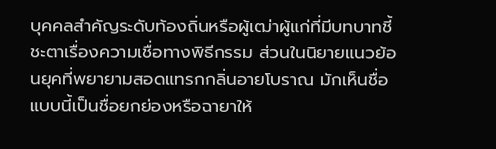บุคคลสำคัญระดับท้องถิ่นหรือผู้เฒ่าผู้แก่ที่มีบทบาทชี้ชะตาเรื่องความเชื่อทางพิธีกรรม ส่วนในนิยายแนวย้อนยุคที่พยายามสอดแทรกกลิ่นอายโบราณ มักเห็นชื่อแบบนี้เป็นชื่อยกย่องหรือฉายาให้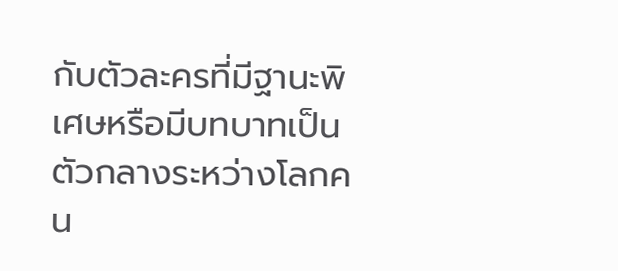กับตัวละครที่มีฐานะพิเศษหรือมีบทบาทเป็นตัวกลางระหว่างโลกคน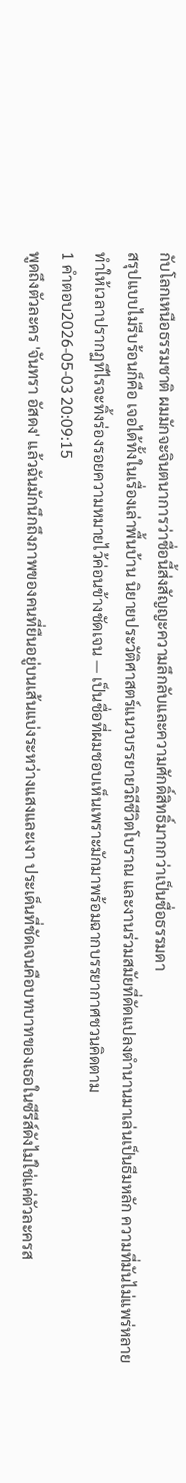กับโลกเหนือธรรมชาติ ผมมักจะจินตนาการว่าชื่อนี้ส่งสัญญะความลึกลับและความศักดิ์สิทธิ์มากกว่าเป็นชื่อธรรมดา
สรุปแบบไม่รีบร้อนก็คือ เจอได้ทั้งในเรื่องเล่าพื้นบ้าน นิยายประวัติศาสตร์แนวบรรยายวิถีชีวิตโบราณ และงานร่วมสมัยที่ดัดแปลงตำนานมาเล่นเป็นธีมหลัก ความที่มันไม่แพร่หลายทำให้เวลาปรากฏทีไรจะทิ้งร่องรอยความหมายไว้ค่อนข้างชัดเจน — เป็นชื่อที่ผมชอบเห็นเพราะมักมาพร้อมฉากบรรยากาศชวนคิดตาม
1 คำตอบ2026-05-03 20:09:15
พูดถึงตัวละคร 'จันทรา อัสดง' แล้วฉันมักนึกถึงภาพของคนที่ยืนอยู่บนเส้นแบ่งระหว่างแสงและเงา ประเด็นที่ชัดเจนคือบทบาทของเธอในซีรีส์ดังไม่ใช่แค่ตัวละครส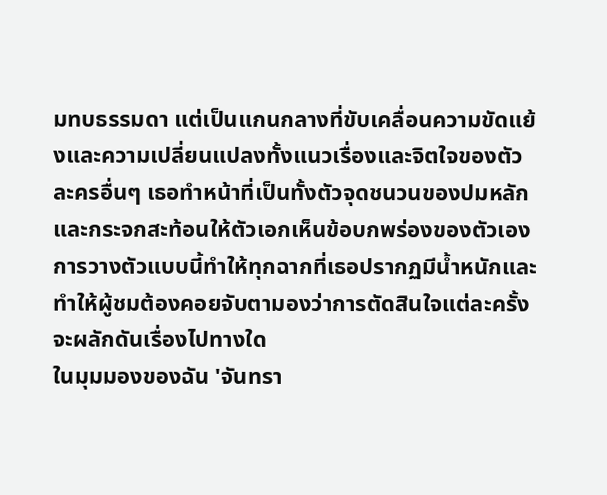มทบธรรมดา แต่เป็นแกนกลางที่ขับเคลื่อนความขัดแย้งและความเปลี่ยนแปลงทั้งแนวเรื่องและจิตใจของตัวละครอื่นๆ เธอทำหน้าที่เป็นทั้งตัวจุดชนวนของปมหลักและกระจกสะท้อนให้ตัวเอกเห็นข้อบกพร่องของตัวเอง การวางตัวแบบนี้ทำให้ทุกฉากที่เธอปรากฏมีน้ำหนักและทำให้ผู้ชมต้องคอยจับตามองว่าการตัดสินใจแต่ละครั้งจะผลักดันเรื่องไปทางใด
ในมุมมองของฉัน 'จันทรา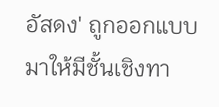อัสดง' ถูกออกแบบมาให้มีชั้นเชิงทา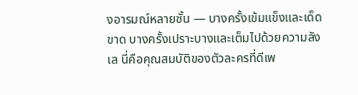งอารมณ์หลายชั้น — บางครั้งเข้มแข็งและเด็ดขาด บางครั้งเปราะบางและเต็มไปด้วยความลังเล นี่คือคุณสมบัติของตัวละครที่ดีเพ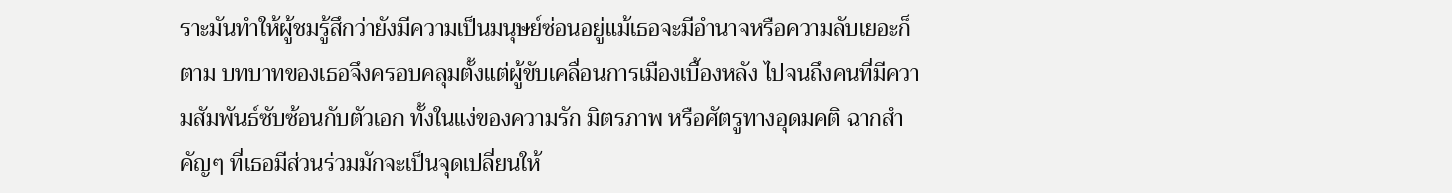ราะมันทำให้ผู้ชมรู้สึกว่ายังมีความเป็นมนุษย์ซ่อนอยู่แม้เธอจะมีอำนาจหรือความลับเยอะก็ตาม บทบาทของเธอจึงครอบคลุมตั้งแต่ผู้ขับเคลื่อนการเมืองเบื้องหลัง ไปจนถึงคนที่มีความสัมพันธ์ซับซ้อนกับตัวเอก ทั้งในแง่ของความรัก มิตรภาพ หรือศัตรูทางอุดมคติ ฉากสำคัญๆ ที่เธอมีส่วนร่วมมักจะเป็นจุดเปลี่ยนให้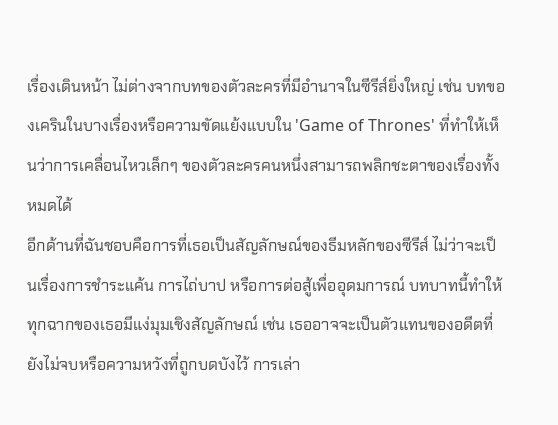เรื่องเดินหน้า ไม่ต่างจากบทของตัวละครที่มีอำนาจในซีรีส์ยิ่งใหญ่ เช่น บทของเครินในบางเรื่องหรือความขัดแย้งแบบใน 'Game of Thrones' ที่ทำให้เห็นว่าการเคลื่อนไหวเล็กๆ ของตัวละครคนหนึ่งสามารถพลิกชะตาของเรื่องทั้งหมดได้
อีกด้านที่ฉันชอบคือการที่เธอเป็นสัญลักษณ์ของธีมหลักของซีรีส์ ไม่ว่าจะเป็นเรื่องการชำระแค้น การไถ่บาป หรือการต่อสู้เพื่ออุดมการณ์ บทบาทนี้ทำให้ทุกฉากของเธอมีแง่มุมเชิงสัญลักษณ์ เช่น เธออาจจะเป็นตัวแทนของอดีตที่ยังไม่จบหรือความหวังที่ถูกบดบังไว้ การเล่า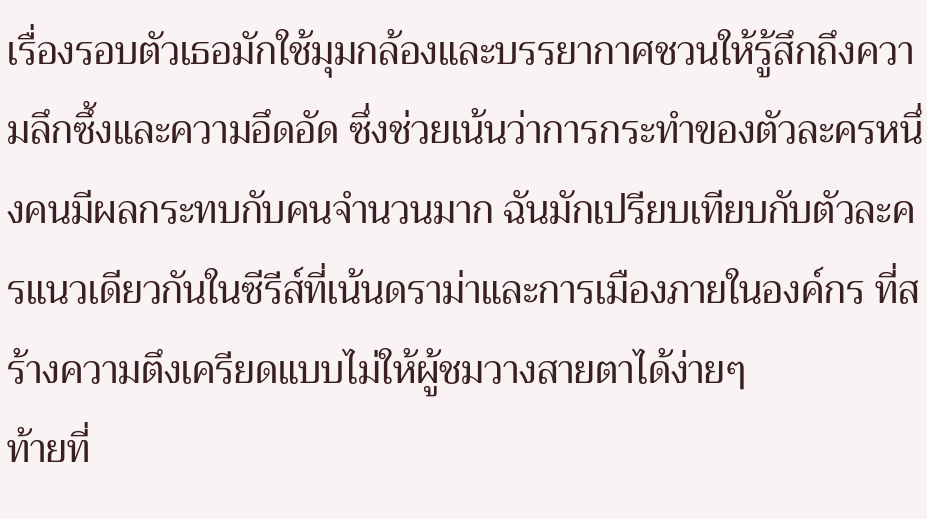เรื่องรอบตัวเธอมักใช้มุมกล้องและบรรยากาศชวนให้รู้สึกถึงความลึกซึ้งและความอึดอัด ซึ่งช่วยเน้นว่าการกระทำของตัวละครหนึ่งคนมีผลกระทบกับคนจำนวนมาก ฉันมักเปรียบเทียบกับตัวละครแนวเดียวกันในซีรีส์ที่เน้นดราม่าและการเมืองภายในองค์กร ที่สร้างความตึงเครียดแบบไม่ให้ผู้ชมวางสายตาได้ง่ายๆ
ท้ายที่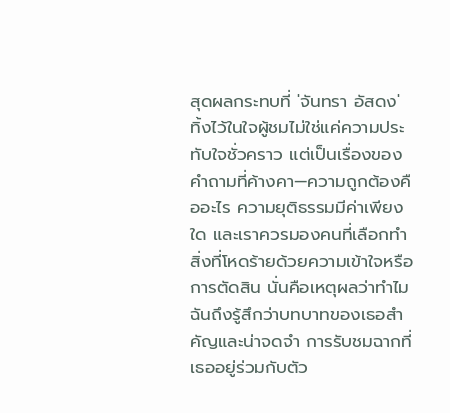สุดผลกระทบที่ 'จันทรา อัสดง' ทิ้งไว้ในใจผู้ชมไม่ใช่แค่ความประทับใจชั่วคราว แต่เป็นเรื่องของคำถามที่ค้างคา—ความถูกต้องคืออะไร ความยุติธรรมมีค่าเพียงใด และเราควรมองคนที่เลือกทำสิ่งที่โหดร้ายด้วยความเข้าใจหรือการตัดสิน นั่นคือเหตุผลว่าทำไมฉันถึงรู้สึกว่าบทบาทของเธอสำคัญและน่าจดจำ การรับชมฉากที่เธออยู่ร่วมกับตัว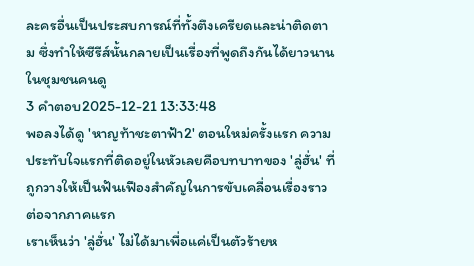ละครอื่นเป็นประสบการณ์ที่ทั้งตึงเครียดและน่าติดตาม ซึ่งทำให้ซีรีส์นั้นกลายเป็นเรื่องที่พูดถึงกันได้ยาวนานในชุมชนคนดู
3 คำตอบ2025-12-21 13:33:48
พอลงได้ดู 'หาญท้าชะตาฟ้า2' ตอนใหม่ครั้งแรก ความประทับใจแรกที่ติดอยู่ในหัวเลยคือบทบาทของ 'ลู่ฮั่น' ที่ถูกวางให้เป็นฟันเฟืองสำคัญในการขับเคลื่อนเรื่องราวต่อจากภาคแรก
เราเห็นว่า 'ลู่ฮั่น' ไม่ได้มาเพื่อแค่เป็นตัวร้ายห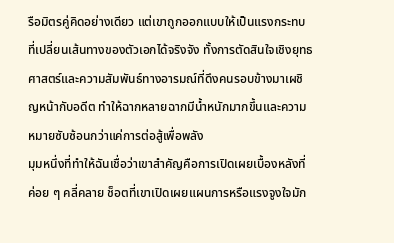รือมิตรคู่คิดอย่างเดียว แต่เขาถูกออกแบบให้เป็นแรงกระทบที่เปลี่ยนเส้นทางของตัวเอกได้จริงจัง ทั้งการตัดสินใจเชิงยุทธศาสตร์และความสัมพันธ์ทางอารมณ์ที่ดึงคนรอบข้างมาเผชิญหน้ากับอดีต ทำให้ฉากหลายฉากมีน้ำหนักมากขึ้นและความหมายซับซ้อนกว่าแค่การต่อสู้เพื่อพลัง
มุมหนึ่งที่ทำให้ฉันเชื่อว่าเขาสำคัญคือการเปิดเผยเบื้องหลังที่ค่อย ๆ คลี่คลาย ช็อตที่เขาเปิดเผยแผนการหรือแรงจูงใจมัก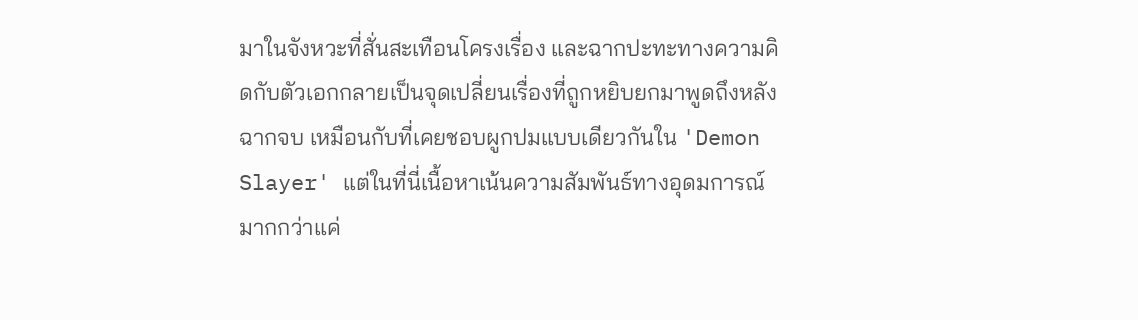มาในจังหวะที่สั่นสะเทือนโครงเรื่อง และฉากปะทะทางความคิดกับตัวเอกกลายเป็นจุดเปลี่ยนเรื่องที่ถูกหยิบยกมาพูดถึงหลังฉากจบ เหมือนกับที่เคยชอบผูกปมแบบเดียวกันใน 'Demon Slayer' แต่ในที่นี่เนื้อหาเน้นความสัมพันธ์ทางอุดมการณ์มากกว่าแค่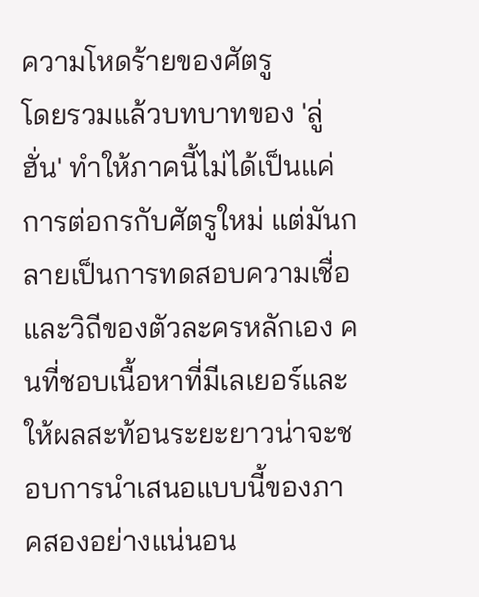ความโหดร้ายของศัตรู
โดยรวมแล้วบทบาทของ 'ลู่ฮั่น' ทำให้ภาคนี้ไม่ได้เป็นแค่การต่อกรกับศัตรูใหม่ แต่มันกลายเป็นการทดสอบความเชื่อและวิถีของตัวละครหลักเอง คนที่ชอบเนื้อหาที่มีเลเยอร์และให้ผลสะท้อนระยะยาวน่าจะชอบการนำเสนอแบบนี้ของภาคสองอย่างแน่นอน